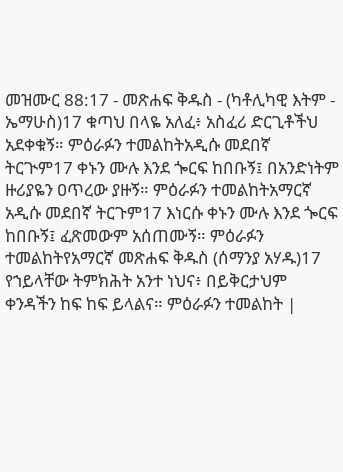መዝሙር 88:17 - መጽሐፍ ቅዱስ - (ካቶሊካዊ እትም - ኤማሁስ)17 ቁጣህ በላዬ አለፈ፥ አስፈሪ ድርጊቶችህ አደቀቁኝ። ምዕራፉን ተመልከትአዲሱ መደበኛ ትርጒም17 ቀኑን ሙሉ እንደ ጐርፍ ከበቡኝ፤ በአንድነትም ዙሪያዬን ዐጥረው ያዙኝ። ምዕራፉን ተመልከትአማርኛ አዲሱ መደበኛ ትርጉም17 እነርሱ ቀኑን ሙሉ እንደ ጐርፍ ከበቡኝ፤ ፈጽመውም አሰጠሙኝ። ምዕራፉን ተመልከትየአማርኛ መጽሐፍ ቅዱስ (ሰማንያ አሃዱ)17 የኀይላቸው ትምክሕት አንተ ነህና፥ በይቅርታህም ቀንዳችን ከፍ ከፍ ይላልና። ምዕራፉን ተመልከት |